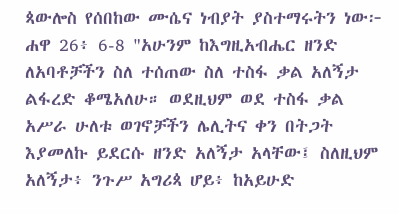ጳውሎስ የሰበከው ሙሴና ነብያት ያስተማሩትን ነው፦
ሐዋ 26፥ 6-8 "አሁንም ከእግዚአብሔር ዘንድ ለአባቶቻችን ስለ ተሰጠው ስለ ተስፋ ቃል አለኝታ ልፋረድ ቆሜአለሁ። ወደዚህም ወደ ተስፋ ቃል አሥራ ሁለቱ ወገኖቻችን ሌሊትና ቀን በትጋት እያመለኩ ይደርሱ ዘንድ አለኝታ አላቸው፤ ስለዚህም አለኝታ፥ ንጉሥ አግሪጳ ሆይ፥ ከአይሁድ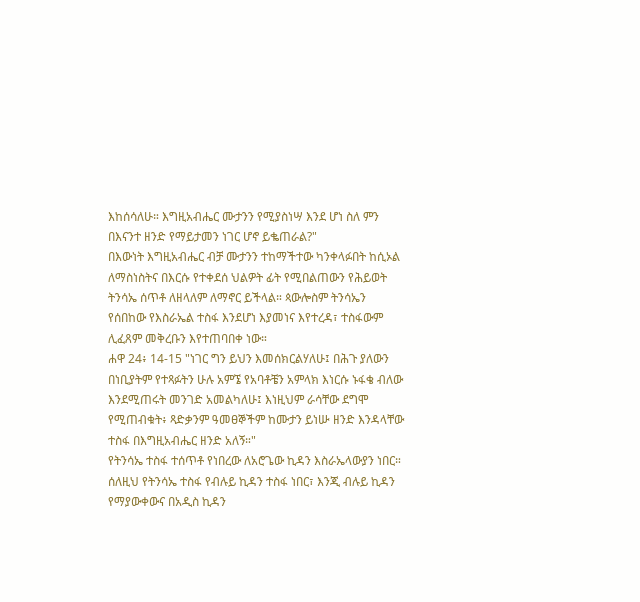እከሰሳለሁ። እግዚአብሔር ሙታንን የሚያስነሣ እንደ ሆነ ስለ ምን በእናንተ ዘንድ የማይታመን ነገር ሆኖ ይቈጠራል?"
በእውነት እግዚአብሔር ብቻ ሙታንን ተከማችተው ካንቀላፉበት ከሲኦል ለማስነስትና በእርሱ የተቀደሰ ህልዎት ፊት የሚበልጠውን የሕይወት ትንሳኤ ሰጥቶ ለዘላለም ለማኖር ይችላል። ጳውሎስም ትንሳኤን የሰበከው የእስራኤል ተስፋ እንደሆነ እያመነና እየተረዳ፣ ተስፋውም ሊፈጸም መቅረቡን እየተጠባበቀ ነው።
ሐዋ 24፥ 14-15 "ነገር ግን ይህን እመሰክርልሃለሁ፤ በሕጉ ያለውን በነቢያትም የተጻፉትን ሁሉ አምኜ የአባቶቼን አምላክ እነርሱ ኑፋቄ ብለው እንደሚጠሩት መንገድ አመልካለሁ፤ እነዚህም ራሳቸው ደግሞ የሚጠብቁት፥ ጻድቃንም ዓመፀኞችም ከሙታን ይነሡ ዘንድ እንዳላቸው ተስፋ በእግዚአብሔር ዘንድ አለኝ።"
የትንሳኤ ተስፋ ተሰጥቶ የነበረው ለአሮጌው ኪዳን እስራኤላውያን ነበር። ሰለዚህ የትንሳኤ ተስፋ የብሉይ ኪዳን ተስፋ ነበር፣ እንጂ ብሉይ ኪዳን የማያውቀውና በአዲስ ኪዳን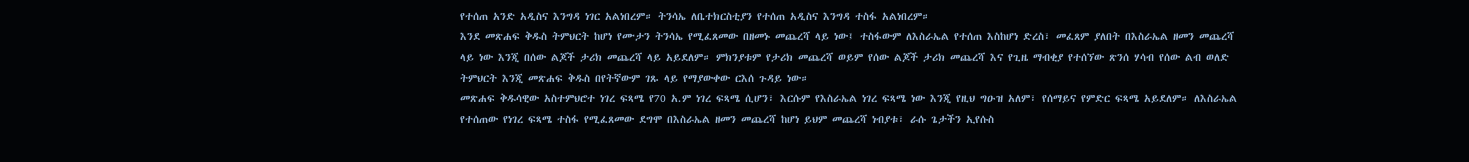የተሰጠ አንድ አዲስና እንግዳ ነገር አልነበረም። ትንሳኤ ለቤተክርስቲያን የተሰጠ አዲስና እንግዳ ተስፋ አልነበረም።
እንደ መጽሐፍ ቅዱስ ትምህርት ከሆነ የሙታን ትንሳኤ የሚፈጸመው በዘመኑ መጨረሻ ላይ ነው፤ ተስፋውም ለእስራኤል የተሰጠ እስከሆነ ድረስ፣ መፈጸም ያለበት በእስራኤል ዘመን መጨረሻ ላይ ነው እንጂ በሰው ልጆች ታሪክ መጨረሻ ላይ አይደለም። ምክንያቱም የታሪክ መጨረሻ ወይም የሰው ልጆች ታሪክ መጨረሻ እና የጊዜ ማብቂያ የተሰኘው ጽንሰ ሃሳብ የሰው ልብ ወለድ ትምህርት እንጂ መጽሐፍ ቅዱስ በየትኛውም ገጹ ላይ የማያውቀው ርእሰ ጉዳይ ነው።
መጽሐፍ ቅዱሳዊው አስተምህሮተ ነገረ ፍጻሜ የ70 አ.ም ነገረ ፍጻሜ ሲሆን፣ እርሱም የእስራኤል ነገረ ፍጻሜ ነው እንጂ የዚህ ግዑዝ አለም፣ የሰማይና የምድር ፍጻሜ አይደለም። ለእስራኤል የተሰጠው የነገረ ፍጻሜ ተስፋ የሚፈጸመው ደግሞ በእስራኤል ዘመን መጨረሻ ከሆነ ይህም መጨረሻ ነብያቱ፣ ራሱ ጌታችን ኢየሱስ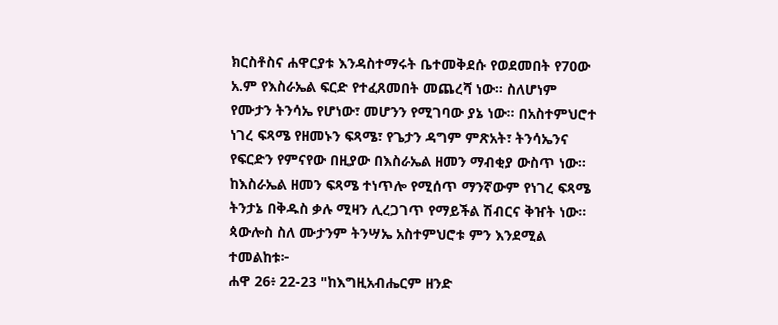ክርስቶስና ሐዋርያቱ እንዳስተማሩት ቤተመቅደሱ የወደመበት የ70ው አ.ም የእስራኤል ፍርድ የተፈጸመበት መጨረሻ ነው። ስለሆነም የሙታን ትንሳኤ የሆነው፣ መሆንን የሚገባው ያኔ ነው። በአስተምህሮተ ነገረ ፍጻሜ የዘመኑን ፍጻሜ፣ የጌታን ዳግም ምጽአት፣ ትንሳኤንና የፍርድን የምናየው በዚያው በእስራኤል ዘመን ማብቂያ ውስጥ ነው። ከእስራኤል ዘመን ፍጻሜ ተነጥሎ የሚሰጥ ማንኛውም የነገረ ፍጻሜ ትንታኔ በቅዱስ ቃሉ ሚዛን ሊረጋገጥ የማይችል ሽብርና ቅዠት ነው።
ጳውሎስ ስለ ሙታንም ትንሣኤ አስተምህሮቱ ምን እንደሚል ተመልከቱ፦
ሐዋ 26፥ 22-23 "ከእግዚአብሔርም ዘንድ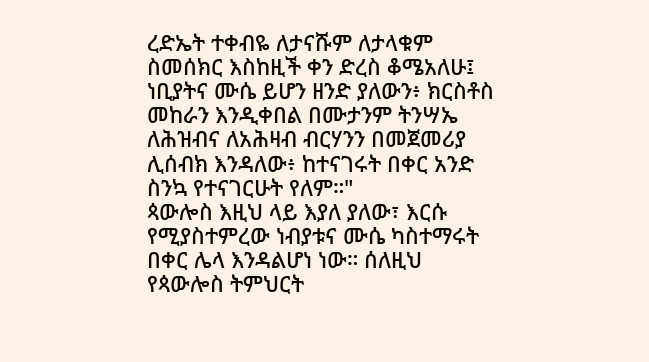ረድኤት ተቀብዬ ለታናሹም ለታላቁም ስመሰክር እስከዚች ቀን ድረስ ቆሜአለሁ፤ ነቢያትና ሙሴ ይሆን ዘንድ ያለውን፥ ክርስቶስ መከራን እንዲቀበል በሙታንም ትንሣኤ ለሕዝብና ለአሕዛብ ብርሃንን በመጀመሪያ ሊሰብክ እንዳለው፥ ከተናገሩት በቀር አንድ ስንኳ የተናገርሁት የለም።"
ጳውሎስ እዚህ ላይ እያለ ያለው፣ እርሱ የሚያስተምረው ነብያቱና ሙሴ ካስተማሩት በቀር ሌላ እንዳልሆነ ነው። ሰለዚህ የጳውሎስ ትምህርት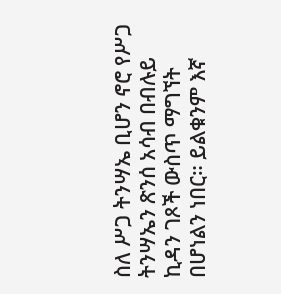ስለ ሥጋ ትንሣኤ ቢሆን ኖሮ የሥጋ ትንሣኤን ጽንሰ አሳብ በብሉይ ኪዳን ገጾች ውስጥ ማግኘት በሆነልን ነበር። ይልቁንም እኛ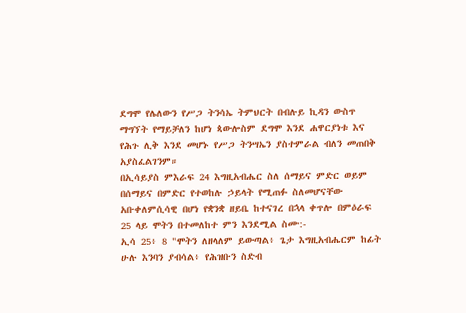ደግሞ የሌለውን የሥጋ ትንሳኤ ትምህርት በብሉይ ኪዳን ውስጥ ማግኘት የማይቻለን ከሆነ ጳውሎስም ደግሞ እንደ ሐዋርያነቱ እና የሕጉ ሊቅ እንደ መሆኑ የሥጋ ትንሣኤን ያስተምራል ብለን መጠበቅ አያስፈልገንም።
በኢሳይያስ ምእራፍ 24 እግዚአብሔር ስለ ሰማይና ምድር ወይም በሰማይና በምድር የተወከሉ ኃይላት የሚጠፉ ስለመሆናቸው አቡቀለምሲሳዊ በሆነ የቋንቋ ዘይቤ ከተናገረ በኋላ ቀጥሎ በምዕራፍ 25 ላይ ሞትን በተመለከተ ምን እንደሚል ስሙ:-
ኢሳ 25፥ 8 "ሞትን ለዘላለም ይውጣል፥ ጌታ እግዚአብሔርም ከፊት ሁሉ እንባን ያብሳል፥ የሕዝቡን ስድብ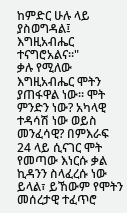ከምድር ሁሉ ላይ ያስወግዳል፤ እግዚአብሔር ተናግሮአልና።"
ቃሉ የሚለው እግዚአብሔር ሞትን ያጠፋዋል ነው። ሞት ምንድን ነው? አካላዊ ተዳሳሽ ነው ወይስ መንፈሳዊ? በምእራፍ 24 ላይ ሲናገር ሞት የመጣው እነርሱ ቃል ኪዳንን ስላፈረሱ ነው ይላል፣ ይኸውም የሞትን መሰረታዊ ተፈጥሮ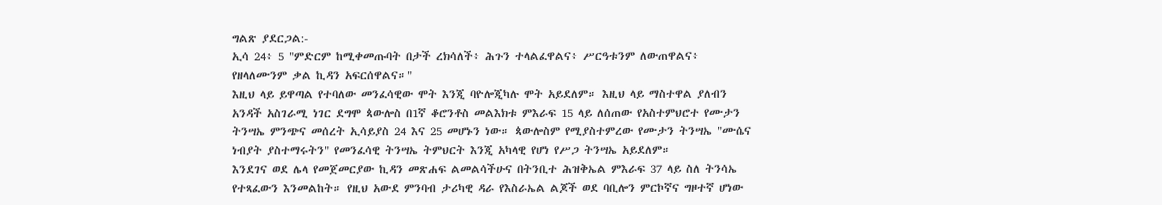ግልጽ ያደርጋል:-
ኢሳ 24፥ 5 "ምድርም ከሚቀመጡባት በታች ረክሳለች፥ ሕጉን ተላልፈዋልና፥ ሥርዓቱንም ለውጠዋልና፥ የዘላለሙንም ቃል ኪዳን አፍርሰዋልና።"
እዚህ ላይ ይዋጣል የተባለው መንፈሳዊው ሞት እንጂ ባዮሎጂካሉ ሞት አይደለም። እዚህ ላይ ማስተዋል ያለብን አንዳች አስገራሚ ነገር ደግሞ ጳውሎስ በ1ኛ ቆሮንቶስ መልእክቱ ምእራፍ 15 ላይ ለሰጠው የአስተምህሮተ የሙታን ትንሣኤ ምንጭና መሰረት ኢሳይያስ 24 እና 25 መሆኑን ነው። ጳውሎስም የሚያስተምረው የሙታን ትንሣኤ "ሙሴና ነብያት ያስተማሩትን" የመንፈሳዊ ትንሣኤ ትምህርት እንጂ አካላዊ የሆነ የሥጋ ትንሣኤ አይደለም።
እንደገና ወደ ሌላ የመጀመርያው ኪዳን መጽሐፍ ልመልሳችሁና በትንቢተ ሕዝቅኤል ምእራፍ 37 ላይ ስለ ትንሳኤ የተጻፈውን እንመልከት። የዚህ አውደ ምንባብ ታሪካዊ ዳራ የእስራኤል ልጆች ወደ ባቢሎን ምርኮኛና ግዞተኛ ሆነው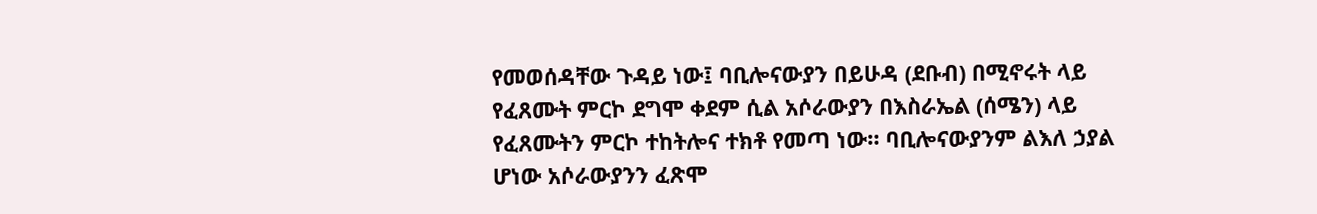የመወሰዳቸው ጉዳይ ነው፤ ባቢሎናውያን በይሁዳ (ደቡብ) በሚኖሩት ላይ የፈጸሙት ምርኮ ደግሞ ቀደም ሲል አሶራውያን በእስራኤል (ሰሜን) ላይ የፈጸሙትን ምርኮ ተከትሎና ተክቶ የመጣ ነው። ባቢሎናውያንም ልእለ ኃያል ሆነው አሶራውያንን ፈጽሞ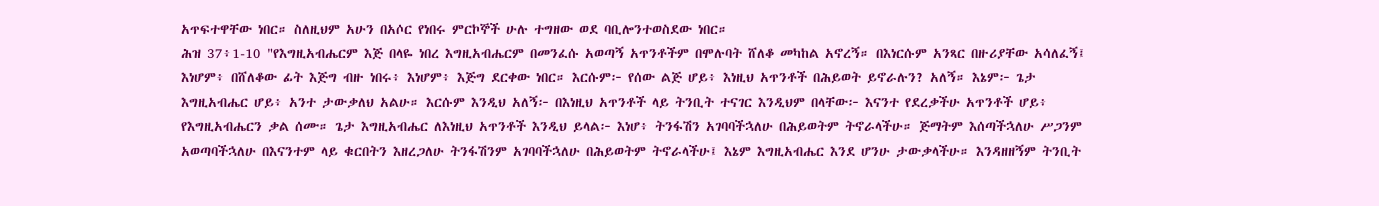አጥፍተዋቸው ነበር። ስለዚህም አሁን በአሶር የነበሩ ምርኮኞች ሁሉ ተግዘው ወደ ባቢሎንተወስደው ነበር።
ሕዝ 37፥1-10 "የእግዚአብሔርም እጅ በላዬ ነበረ እግዚአብሔርም በመንፈሱ አወጣኝ አጥንቶችም በሞሉባት ሸለቆ መካከል አኖረኝ። በእነርሱም አንጻር በዙሪያቸው አሳለፈኝ፤ እነሆም፥ በሸለቆው ፊት እጅግ ብዙ ነበሩ፥ እነሆም፥ እጅግ ደርቀው ነበር። እርሱም፦ የሰው ልጅ ሆይ፥ እነዚህ አጥንቶች በሕይወት ይኖራሉን? አለኝ። እኔም፦ ጌታ እግዚአብሔር ሆይ፥ አንተ ታውቃለህ አልሁ። እርሱም እንዲህ አለኝ፦ በእነዚህ አጥንቶች ላይ ትንቢት ተናገር እንዲህም በላቸው፦ እናንተ የደረቃችሁ አጥንቶች ሆይ፥ የእግዚአብሔርን ቃል ሰሙ። ጌታ እግዚአብሔር ለእነዚህ አጥንቶች እንዲህ ይላል፦ እነሆ፥ ትንፋሽን አገባባችኋለሁ በሕይወትም ትኖራላችሁ። ጅማትም እሰጣችኋለሁ ሥጋንም አወጣባችኋለሁ በእናንተም ላይ ቁርበትን እዘረጋለሁ ትንፋሽንም አገባባችኋለሁ በሕይወትም ትኖራላችሁ፤ እኔም እግዚአብሔር እንደ ሆንሁ ታውቃላችሁ። እንዳዘዘኝም ትንቢት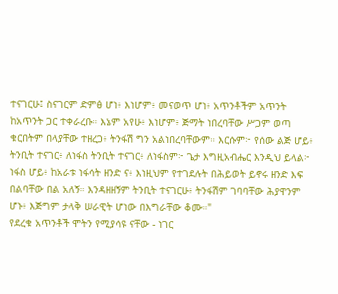ተናገርሁ፤ ስናገርም ድምፅ ሆነ፥ እነሆም፥ መናወጥ ሆነ፥ አጥንቶችም አጥንት ከአጥንት ጋር ተቀራረቡ። እኔም አየሁ፥ እነሆም፥ ጅማት ነበረባቸው ሥጋም ወጣ ቁርበትም በላያቸው ተዘረጋ፥ ትንፋሽ ግን አልነበረባቸውም። እርሱም፦ የሰው ልጅ ሆይ፥ ትንቢት ተናገር፥ ለነፋስ ትንቢት ተናገር፥ ለነፋስም፦ ጌታ እግዚአብሔር እንዲህ ይላል፦ ነፋስ ሆይ፥ ከአራቱ ነፋሳት ዘንድ ና፥ እነዚህም የተገደሉት በሕይወት ይኖሩ ዘንድ እፍ በልባቸው በል አለኝ። እንዳዘዘኝም ትንቢት ተናገርሁ፥ ትንፋሽም ገባባቸው ሕያዋንም ሆኑ፥ እጅግም ታላቅ ሠራዊት ሆነው በእግራቸው ቆሙ።"
የደረቁ አጥንቶች ሞትን የሚያሳዩ ናቸው - ነገር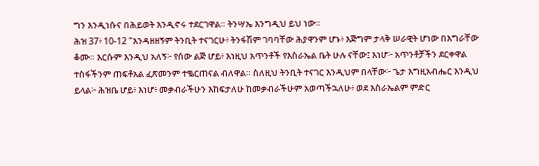ግን እንዲነሱና በሕይወት እንዲኖሩ ተደርገዋል። ትንሣኤ እንግዲህ ይህ ነው።
ሕዝ 37፥ 10-12 "እንዳዘዘኝም ትንቢት ተናገርሁ፥ ትንፋሽም ገባባቸው ሕያዋንም ሆኑ፥ እጅግም ታላቅ ሠራዊት ሆነው በእግራቸው ቆሙ። እርሱም እንዲህ አለኝ፦ የሰው ልጅ ሆይ፥ እነዚህ አጥንቶች የእስራኤል ቤት ሁሉ ናቸው፤ እነሆ፦ አጥንቶቻችን ደርቀዋል ተስፋችንም ጠፍቶአል ፈጽመንም ተቈርጠናል ብለዋል። ስለዚህ ትንቢት ተናገር እንዲህም በላቸው፦ ጌታ እግዚአብሔር እንዲህ ይላል፦ ሕዝቤ ሆይ፥ እነሆ፥ መቃብራችሁን እከፍታለሁ ከመቃብራችሁም አወጣችኋለሁ፥ ወደ እስራኤልም ምድር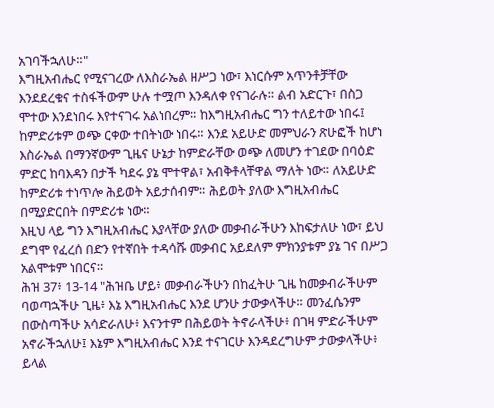አገባችኋለሁ።"
እግዚአብሔር የሚናገረው ለእስራኤል ዘሥጋ ነው፣ እነርሱም አጥንቶቻቸው እንደደረቁና ተስፋችውም ሁሉ ተሟጦ እንዳለቀ የናገራሉ። ልብ አድርጉ፣ በስጋ ሞተው እንደነበሩ እየተናገሩ አልነበረም። ከእግዚአብሔር ግን ተለይተው ነበሩ፤ ከምድሪቱም ወጭ ርቀው ተበትነው ነበሩ። እንደ አይሁድ መምህራን ጽሁፎች ከሆነ እስራኤል በማንኛውም ጊዜና ሁኔታ ከምድራቸው ወጭ ለመሆን ተገደው በባዕድ ምድር ከባእዳን በታች ካደሩ ያኔ ሞተዋል፣ አብቅቶላቸዋል ማለት ነው። ለአይሁድ ከምድሪቱ ተነጥሎ ሕይወት አይታሰብም። ሕይወት ያለው እግዚአብሔር በሚያድርበት በምድሪቱ ነው።
እዚህ ላይ ግን እግዚአብሔር እያላቸው ያለው መቃብራችሁን እከፍታለሁ ነው፣ ይህ ደግሞ የፈረሰ በድን የተኛበት ተዳሳሹ መቃብር አይደለም ምክንያቱም ያኔ ገና በሥጋ አልሞቱም ነበርና።
ሕዝ 37፥ 13-14 "ሕዝቤ ሆይ፥ መቃብራችሁን በከፈትሁ ጊዜ ከመቃብራችሁም ባወጣኋችሁ ጊዜ፥ እኔ እግዚአብሔር እንደ ሆንሁ ታውቃላችሁ። መንፈሴንም በውስጣችሁ አሳድራለሁ፥ እናንተም በሕይወት ትኖራላችሁ፥ በገዛ ምድራችሁም አኖራችኋለሁ፤ እኔም እግዚአብሔር እንደ ተናገርሁ እንዳደረግሁም ታውቃላችሁ፥ ይላል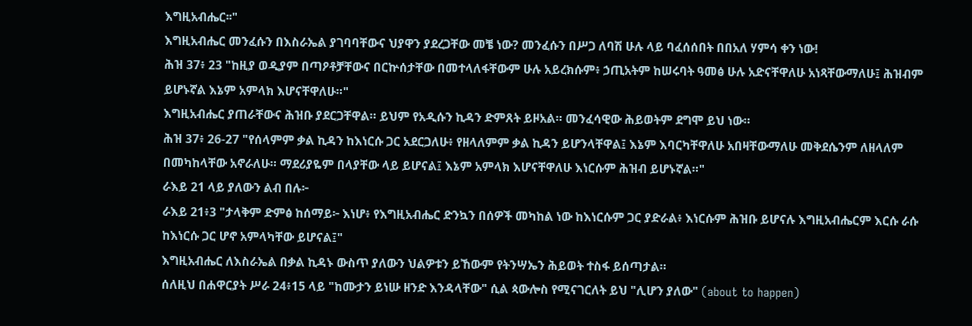እግዚአብሔር፡፡"
እግዚአብሔር መንፈሱን በእስራኤል ያገባባቸውና ህያዋን ያደረጋቸው መቼ ነው? መንፈሱን በሥጋ ለባሽ ሁሉ ላይ ባፈሰሰበት በበአለ ሃምሳ ቀን ነው!
ሕዝ 37፥ 23 "ከዚያ ወዲያም በጣዖቶቻቸውና በርኵሰታቸው በመተላለፋቸውም ሁሉ አይረክሱም፥ ኃጢአትም ከሠሩባት ዓመፅ ሁሉ አድናቸዋለሁ አነጻቸውማለሁ፤ ሕዝብም ይሆኑኛል እኔም አምላክ እሆናቸዋለሁ።"
እግዚአብሔር ያጠራቸውና ሕዝቡ ያደርጋቸዋል። ይህም የአዲሱን ኪዳን ድምጸት ይዞአል። መንፈሳዊው ሕይወትም ደግሞ ይህ ነው።
ሕዝ 37፥ 26-27 "የሰላምም ቃል ኪዳን ከእነርሱ ጋር አደርጋለሁ፥ የዘላለምም ቃል ኪዳን ይሆንላቸዋል፤ እኔም እባርካቸዋለሁ አበዛቸውማለሁ መቅደሴንም ለዘላለም በመካከላቸው አኖራለሁ። ማደሪያዬም በላያቸው ላይ ይሆናል፤ እኔም አምላክ እሆናቸዋለሁ እነርሱም ሕዝብ ይሆኑኛል።"
ራእይ 21 ላይ ያለውን ልብ በሉ፦
ራእይ 21፥3 "ታላቅም ድምፅ ከሰማይ፦ እነሆ፥ የእግዚአብሔር ድንኳን በሰዎች መካከል ነው ከእነርሱም ጋር ያድራል፥ እነርሱም ሕዝቡ ይሆናሉ እግዚአብሔርም እርሱ ራሱ ከእነርሱ ጋር ሆኖ አምላካቸው ይሆናል፤"
እግዚአብሔር ለእስራኤል በቃል ኪዳኑ ውስጥ ያለውን ህልዎቱን ይኸውም የትንሣኤን ሕይወት ተስፋ ይሰጣታል።
ሰለዚህ በሐዋርያት ሥራ 24፥15 ላይ "ከሙታን ይነሡ ዘንድ እንዳላቸው" ሲል ጳውሎስ የሚናገርለት ይህ "ሊሆን ያለው" (about to happen)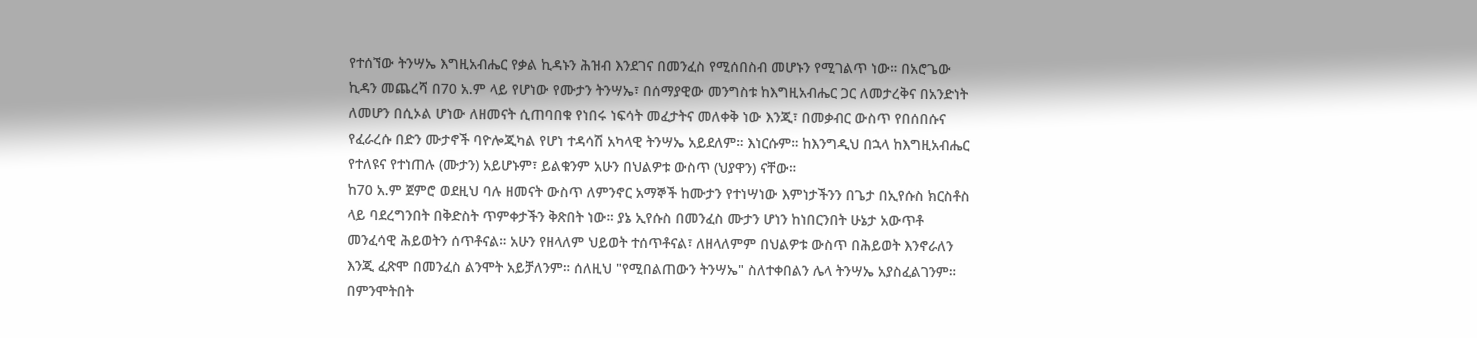የተሰኘው ትንሣኤ እግዚአብሔር የቃል ኪዳኑን ሕዝብ እንደገና በመንፈስ የሚሰበስብ መሆኑን የሚገልጥ ነው። በአሮጌው ኪዳን መጨረሻ በ70 አ.ም ላይ የሆነው የሙታን ትንሣኤ፣ በሰማያዊው መንግስቱ ከእግዚአብሔር ጋር ለመታረቅና በአንድነት ለመሆን በሲኦል ሆነው ለዘመናት ሲጠባበቁ የነበሩ ነፍሳት መፈታትና መለቀቅ ነው እንጂ፣ በመቃብር ውስጥ የበሰበሱና የፈራረሱ በድን ሙታኖች ባዮሎጂካል የሆነ ተዳሳሽ አካላዊ ትንሣኤ አይደለም። እነርሱም። ከእንግዲህ በኋላ ከእግዚአብሔር የተለዩና የተነጠሉ (ሙታን) አይሆኑም፣ ይልቁንም አሁን በህልዎቱ ውስጥ (ህያዋን) ናቸው።
ከ70 አ.ም ጀምሮ ወደዚህ ባሉ ዘመናት ውስጥ ለምንኖር አማኞች ከሙታን የተነሣነው እምነታችንን በጌታ በኢየሱስ ክርስቶስ ላይ ባደረግንበት በቅድስት ጥምቀታችን ቅጽበት ነው። ያኔ ኢየሱስ በመንፈስ ሙታን ሆነን ከነበርንበት ሁኔታ አውጥቶ መንፈሳዊ ሕይወትን ሰጥቶናል። አሁን የዘላለም ህይወት ተሰጥቶናል፣ ለዘላለምም በህልዎቱ ውስጥ በሕይወት እንኖራለን እንጂ ፈጽሞ በመንፈስ ልንሞት አይቻለንም። ሰለዚህ "የሚበልጠውን ትንሣኤ" ስለተቀበልን ሌላ ትንሣኤ አያስፈልገንም። በምንሞትበት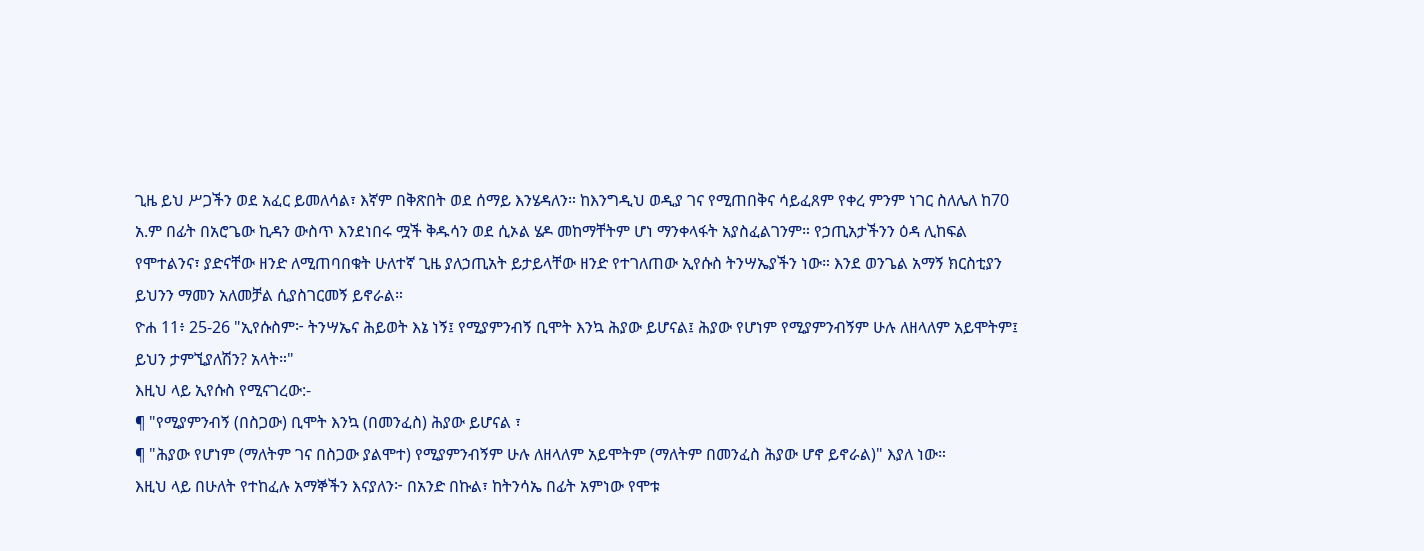ጊዜ ይህ ሥጋችን ወደ አፈር ይመለሳል፣ እኛም በቅጽበት ወደ ሰማይ እንሄዳለን። ከእንግዲህ ወዲያ ገና የሚጠበቅና ሳይፈጸም የቀረ ምንም ነገር ስለሌለ ከ70 አ.ም በፊት በአሮጌው ኪዳን ውስጥ እንደነበሩ ሟች ቅዱሳን ወደ ሲኦል ሄዶ መከማቸትም ሆነ ማንቀላፋት አያስፈልገንም። የኃጢአታችንን ዕዳ ሊከፍል የሞተልንና፣ ያድናቸው ዘንድ ለሚጠባበቁት ሁለተኛ ጊዜ ያለኃጢአት ይታይላቸው ዘንድ የተገለጠው ኢየሱስ ትንሣኤያችን ነው። እንደ ወንጌል አማኝ ክርስቲያን ይህንን ማመን አለመቻል ሲያስገርመኝ ይኖራል።
ዮሐ 11፥ 25-26 "ኢየሱስም፦ ትንሣኤና ሕይወት እኔ ነኝ፤ የሚያምንብኝ ቢሞት እንኳ ሕያው ይሆናል፤ ሕያው የሆነም የሚያምንብኝም ሁሉ ለዘላለም አይሞትም፤ ይህን ታምኚያለሽን? አላት።"
እዚህ ላይ ኢየሱስ የሚናገረው:-
¶ "የሚያምንብኝ (በስጋው) ቢሞት እንኳ (በመንፈስ) ሕያው ይሆናል ፣
¶ "ሕያው የሆነም (ማለትም ገና በስጋው ያልሞተ) የሚያምንብኝም ሁሉ ለዘላለም አይሞትም (ማለትም በመንፈስ ሕያው ሆኖ ይኖራል)" እያለ ነው።
እዚህ ላይ በሁለት የተከፈሉ አማኞችን እናያለን፦ በአንድ በኩል፣ ከትንሳኤ በፊት አምነው የሞቱ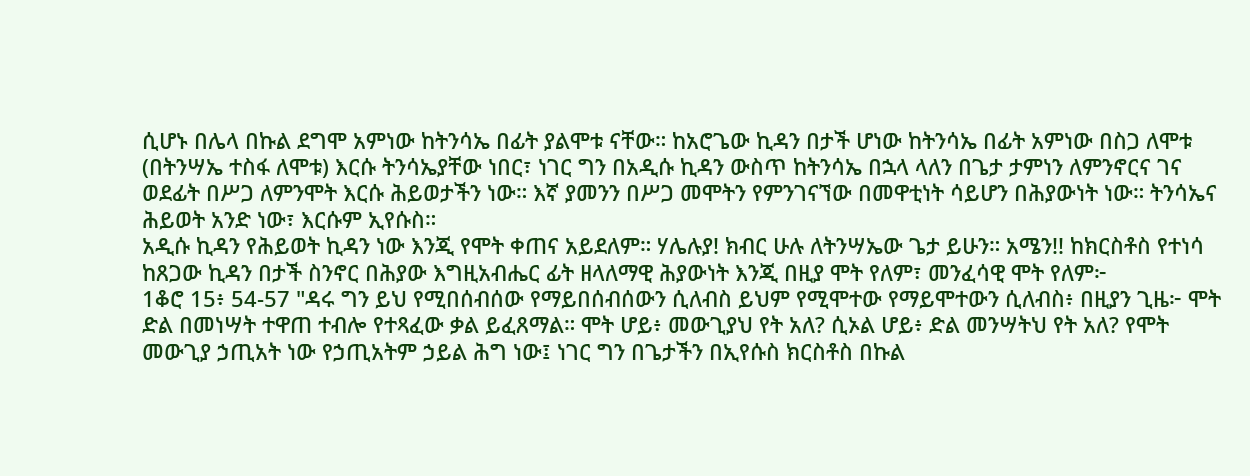ሲሆኑ በሌላ በኩል ደግሞ አምነው ከትንሳኤ በፊት ያልሞቱ ናቸው። ከአሮጌው ኪዳን በታች ሆነው ከትንሳኤ በፊት አምነው በስጋ ለሞቱ (በትንሣኤ ተስፋ ለሞቱ) እርሱ ትንሳኤያቸው ነበር፣ ነገር ግን በአዲሱ ኪዳን ውስጥ ከትንሳኤ በኋላ ላለን በጌታ ታምነን ለምንኖርና ገና ወደፊት በሥጋ ለምንሞት እርሱ ሕይወታችን ነው። እኛ ያመንን በሥጋ መሞትን የምንገናኘው በመዋቲነት ሳይሆን በሕያውነት ነው። ትንሳኤና ሕይወት አንድ ነው፣ እርሱም ኢየሱስ።
አዲሱ ኪዳን የሕይወት ኪዳን ነው እንጂ የሞት ቀጠና አይደለም። ሃሌሉያ! ክብር ሁሉ ለትንሣኤው ጌታ ይሁን። አሜን!! ከክርስቶስ የተነሳ ከጸጋው ኪዳን በታች ስንኖር በሕያው እግዚአብሔር ፊት ዘላለማዊ ሕያውነት እንጂ በዚያ ሞት የለም፣ መንፈሳዊ ሞት የለም፦
1ቆሮ 15፥ 54-57 "ዳሩ ግን ይህ የሚበሰብሰው የማይበሰብሰውን ሲለብስ ይህም የሚሞተው የማይሞተውን ሲለብስ፥ በዚያን ጊዜ፦ ሞት ድል በመነሣት ተዋጠ ተብሎ የተጻፈው ቃል ይፈጸማል። ሞት ሆይ፥ መውጊያህ የት አለ? ሲኦል ሆይ፥ ድል መንሣትህ የት አለ? የሞት መውጊያ ኃጢአት ነው የኃጢአትም ኃይል ሕግ ነው፤ ነገር ግን በጌታችን በኢየሱስ ክርስቶስ በኩል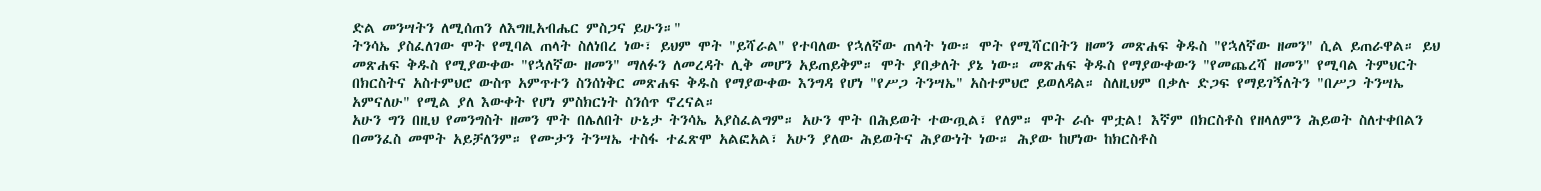ድል መንሣትን ለሚሰጠን ለእግዚአብሔር ምስጋና ይሁን።"
ትንሳኤ ያስፈለገው ሞት የሚባል ጠላት ስለነበረ ነው፣ ይህም ሞት "ይሻራል" የተባለው የኋለኛው ጠላት ነው። ሞት የሚሻርበትን ዘመን መጽሐፍ ቅዱስ "የኋለኛው ዘመን" ሲል ይጠራዋል። ይህ መጽሐፍ ቅዱስ የሚያውቀው "የኋለኛው ዘመን" ማለፉን ለመረዳት ሊቅ መሆን አይጠይቅም። ሞት ያበቃለት ያኔ ነው። መጽሐፍ ቅዱስ የማያውቀውን "የመጨረሻ ዘመን" የሚባል ትምህርት በክርስትና አስተምህሮ ውስጥ አምጥተን ስንሰነቅር መጽሐፍ ቅዱስ የማያውቀው እንግዳ የሆነ "የሥጋ ትንሣኤ" አስተምህሮ ይወለዳል። ስለዚህም በቃሉ ድጋፍ የማይገኝለትን "በሥጋ ትንሣኤ አምናለሁ" የሚል ያለ እውቀት የሆነ ምስክርነት ስንሰጥ ኖረናል።
አሁን ግን በዚህ የመንግስት ዘመን ሞት በሌለበት ሁኔታ ትንሳኤ አያስፈልግም። አሁን ሞት በሕይወት ተውጧል፣ የለም። ሞት ራሱ ሞቷል! እኛም በክርስቶስ የዘላለምን ሕይወት ስለተቀበልን በመንፈስ መሞት አይቻለንም። የሙታን ትንሣኤ ተስፋ ተፈጽሞ አልፎአል፣ አሁን ያለው ሕይወትና ሕያውነት ነው። ሕያው ከሆነው ከክርስቶስ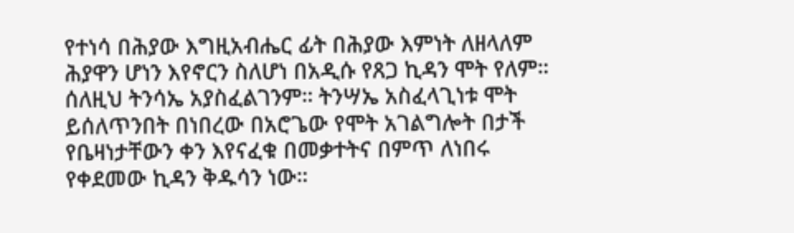የተነሳ በሕያው እግዚአብሔር ፊት በሕያው እምነት ለዘላለም ሕያዋን ሆነን እየኖርን ስለሆነ በአዲሱ የጸጋ ኪዳን ሞት የለም። ሰለዚህ ትንሳኤ አያስፈልገንም። ትንሣኤ አስፈላጊነቱ ሞት ይሰለጥንበት በነበረው በአሮጌው የሞት አገልግሎት በታች የቤዛነታቸውን ቀን እየናፈቁ በመቃተትና በምጥ ለነበሩ የቀደመው ኪዳን ቅዱሳን ነው።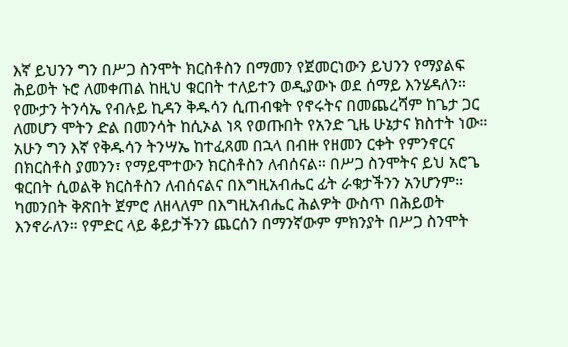እኛ ይህንን ግን በሥጋ ስንሞት ክርስቶስን በማመን የጀመርነውን ይህንን የማያልፍ ሕይወት ኑሮ ለመቀጠል ከዚህ ቁርበት ተለይተን ወዲያውኑ ወደ ሰማይ እንሄዳለን።
የሙታን ትንሳኤ የብሉይ ኪዳን ቅዱሳን ሲጠብቁት የኖሩትና በመጨረሻም ከጌታ ጋር ለመሆን ሞትን ድል በመንሳት ከሲኦል ነጻ የወጡበት የአንድ ጊዜ ሁኔታና ክስተት ነው። አሁን ግን እኛ የቅዱሳን ትንሣኤ ከተፈጸመ በኋላ በብዙ የዘመን ርቀት የምንኖርና በክርስቶስ ያመንን፣ የማይሞተውን ክርስቶስን ለብሰናል። በሥጋ ስንሞትና ይህ አሮጌ ቁርበት ሲወልቅ ክርስቶስን ለብሰናልና በእግዚአብሔር ፊት ራቁታችንን አንሆንም። ካመንበት ቅጽበት ጀምሮ ለዘላለም በእግዚአብሔር ሕልዎት ውስጥ በሕይወት እንኖራለን። የምድር ላይ ቆይታችንን ጨርሰን በማንኛውም ምክንያት በሥጋ ስንሞት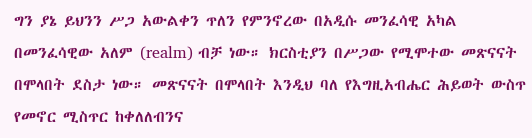ግን ያኔ ይህንን ሥጋ አውልቀን ጥለን የምንኖረው በአዲሱ መንፈሳዊ አካል በመንፈሳዊው አለም (realm) ብቻ ነው። ክርስቲያን በሥጋው የሚሞተው መጽናናት በሞላበት ደስታ ነው። መጽናናት በሞላበት እንዲህ ባለ የእግዚአብሔር ሕይወት ውስጥ የመኖር ሚስጥር ከቀለለብንና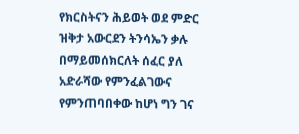የክርስትናን ሕይወት ወደ ምድር ዝቅታ አውርደን ትንሳኤን ቃሉ በማይመሰክርለት ሰፈር ያለ አድራሻው የምንፈልገውና የምንጠባበቀው ከሆነ ግን ገና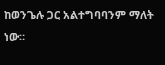ከወንጌሉ ጋር አልተግባባንም ማለት ነው።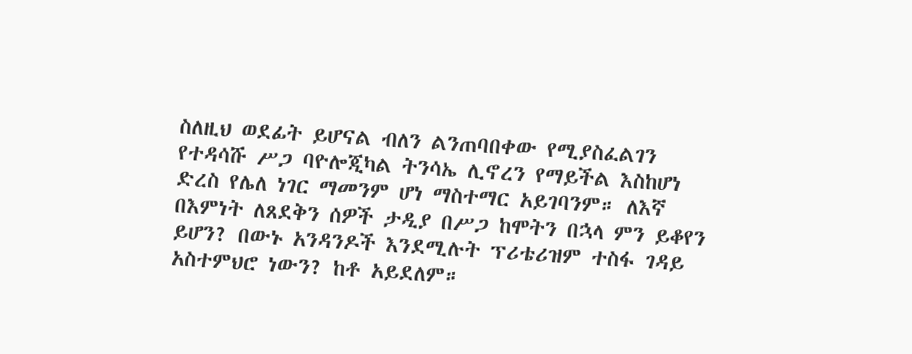ስለዚህ ወደፊት ይሆናል ብለን ልንጠባበቀው የሚያስፈልገን የተዳሳሹ ሥጋ ባዮሎጂካል ትንሳኤ ሊኖረን የማይችል እስከሆነ ድረስ የሌለ ነገር ማመንም ሆነ ማስተማር አይገባንም። ለእኛ በእምነት ለጸደቅን ሰዎች ታዲያ በሥጋ ከሞትን በኋላ ምን ይቆየን ይሆን? በውኑ አንዳንዶች እንደሚሉት ፕሪቴሪዝም ተስፋ ገዳይ አስተምህሮ ነውን? ከቶ አይደለም።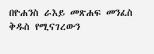በዮሐንስ ራእይ መጽሐፍ መንፈስ ቅዱስ የሚናገረውን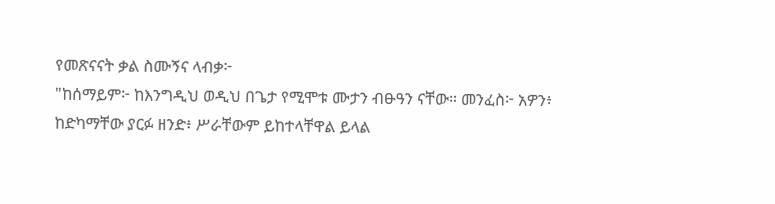የመጽናናት ቃል ስሙኝና ላብቃ፦
"ከሰማይም፦ ከእንግዲህ ወዲህ በጌታ የሚሞቱ ሙታን ብፁዓን ናቸው። መንፈስ፦ አዎን፥ ከድካማቸው ያርፉ ዘንድ፥ ሥራቸውም ይከተላቸዋል ይላል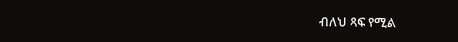ብለህ ጻፍ የሚል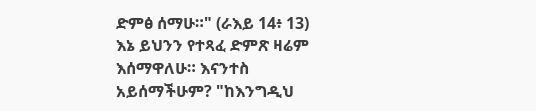ድምፅ ሰማሁ።" (ራእይ 14፥ 13)
እኔ ይህንን የተጻፈ ድምጽ ዛሬም እሰማዋለሁ። እናንተስ አይሰማችሁም? "ከእንግዲህ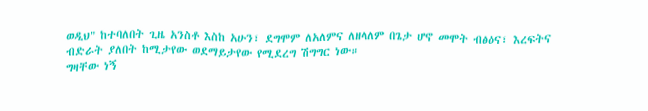ወዲህ" ከተባለበት ጊዜ አንስቶ እስከ አሁን፣ ደግሞም ለአለምና ለዘላለም በጌታ ሆኖ መሞት ብፅዕና፣ እረፍትና ብድራት ያለበት ከሚታየው ወደማይታየው የሚደረግ ሽግግር ነው።
ግዛቸው ነኝ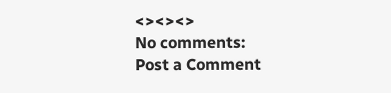<><><>
No comments:
Post a Comment